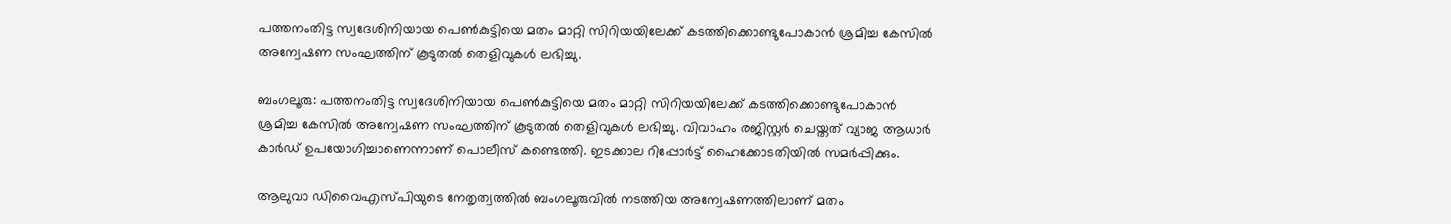പത്തനംതിട്ട സ്വദേശിനിയായ പെണ്‍കുട്ടിയെ മതം മാറ്റി സിറിയയിലേക്ക് കടത്തിക്കൊണ്ടുപോകാന്‍ ശ്രമിച്ച കേസില്‍ അന്വേഷണ സംഘത്തിന് കൂടുതല്‍ തെളിവുകള്‍ ലഭിച്ചു.

ബംഗലൂരു: പത്തനംതിട്ട സ്വദേശിനിയായ പെണ്‍കുട്ടിയെ മതം മാറ്റി സിറിയയിലേക്ക് കടത്തിക്കൊണ്ടുപോകാന്‍ ശ്രമിച്ച കേസില്‍ അന്വേഷണ സംഘത്തിന് കൂടുതല്‍ തെളിവുകള്‍ ലഭിച്ചു. വിവാഹം രജിസ്റ്റര്‍ ചെയ്തത് വ്യാജ ആധാര്‍ കാര്‍ഡ് ഉപയോഗിച്ചാണെന്നാണ് പൊലീസ് കണ്ടെത്തി. ഇടക്കാല റിപ്പോര്‍ട്ട് ഹൈക്കോടതിയില്‍ സമര്‍പ്പിക്കും.

ആലുവാ ഡിവൈഎസ്പിയുടെ നേതൃത്വത്തില്‍ ബംഗലൂരുവില്‍ നടത്തിയ അന്വേഷണത്തിലാണ് മതം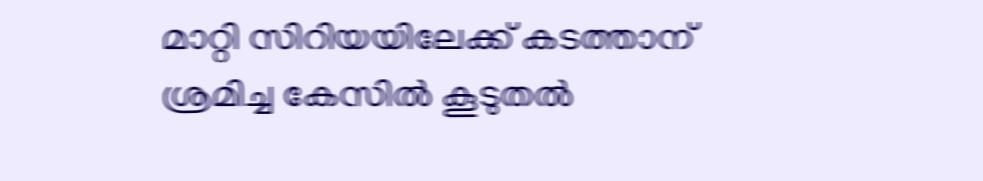മാറ്റി സിറിയയിലേക്ക് കടത്താന് ശ്രമിച്ച കേസില്‍ കൂടുതല്‍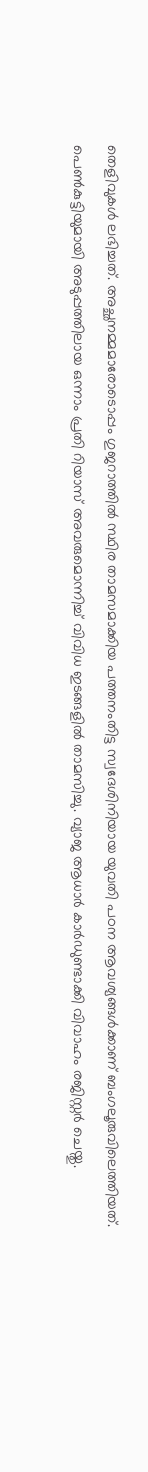തെളിവുകള്‍ ലഭിച്ചത്. അച്ഛനമ്മമാരോടൊപ്പം ഗുജറാത്തില്‍ സ്ഥിര താമസമാക്കിയ പത്തനംതിട്ട സ്വദേശിനിയായ യുവതി പഠന ആവശ്യങ്ങള്‍ക്കാണ് ബംഗലൂരുവിലെത്തിയത്. പെണ്‍കുട്ടിയുമായി അടുപ്പത്തിലായ ഒന്നാം പ്രതി റിയാസ് അവരുമൊന്നിച്ച് വിവിധ ഇടങ്ങളില്‍ താമസിച്ചു. വ്യാജ ആധാര്‍ കാര്‍ഡുണ്ടാക്കി വിവാഹം രജിസ്റ്റര്‍ ചെയ്തു.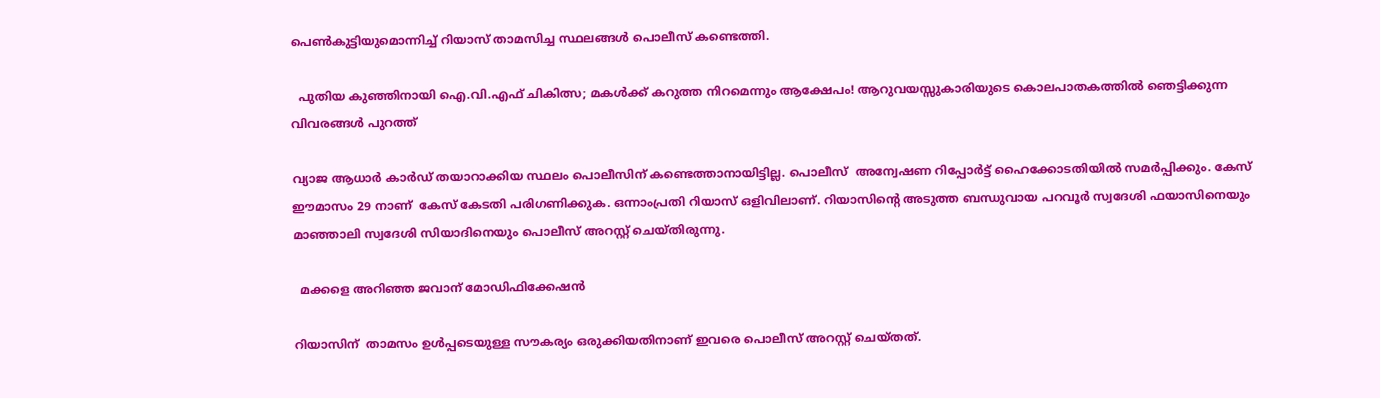പെണ്‍കുട്ടിയുമൊന്നിച്ച് റിയാസ് താമസിച്ച സ്ഥലങ്ങള്‍ പൊലീസ് കണ്ടെത്തി.

  പുതിയ കുഞ്ഞിനായി ഐ.വി.എഫ് ചികിത്സ; മകൾക്ക് കറുത്ത നിറമെന്നും ആക്ഷേപം! ആറുവയസ്സുകാരിയുടെ കൊലപാതകത്തിൽ ഞെട്ടിക്കുന്ന വിവരങ്ങൾ പുറത്ത്

വ്യാജ ആധാര്‍ കാര്‍ഡ് തയാറാക്കിയ സ്ഥലം പൊലീസിന് കണ്ടെത്താനായിട്ടില്ല. പൊലീസ്  അന്വേഷണ റിപ്പോര്‍ട്ട് ഹൈക്കോടതിയില്‍ സമര്‍പ്പിക്കും. കേസ് ഈമാസം 29 നാണ്  കേസ് കേടതി പരിഗണിക്കുക. ഒന്നാംപ്രതി റിയാസ് ഒളിവിലാണ്. റിയാസിന്‍റെ അടുത്ത ബന്ധുവായ പറവൂര്‍ സ്വദേശി ഫയാസിനെയും മാഞ്ഞാലി സ്വദേശി സിയാദിനെയും പൊലീസ് അറസ്റ്റ് ചെയ്തിരുന്നു.

  മക്കളെ അറിഞ്ഞ ജവാന് മോഡിഫിക്കേഷന്‍

റിയാസിന്  താമസം ഉള്‍പ്പടെയുള്ള സൗകര്യം ഒരുക്കിയതിനാണ് ഇവരെ പൊലീസ് അറസ്റ്റ് ചെയ്തത്.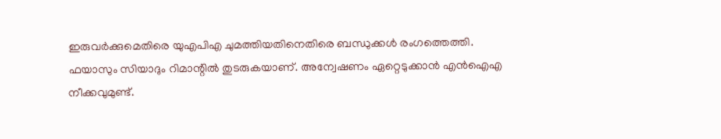ഇരുവര്‍ക്കുമെതിരെ യുഎപിഎ ചുമത്തിയതിനെതിരെ ബന്ധുക്കള്‍ രംഗത്തെത്തി. ഫയാസും സിയാദും റിമാന്റിൽ തുടരുകയാണ്. അന്വേഷണം ഏറ്റെടുക്കാൻ എൻഐഎ നീക്കവുമുണ്ട്.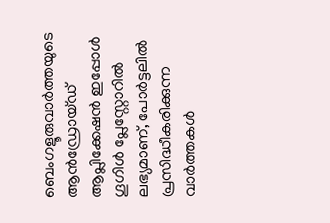ബെംഗളൂരുവാർത്തയുടെ ആൻഡ്രോയ്ഡ് ആപ്ലിക്കേഷൻ ഇപ്പോൾ ഗൂഗിൾ പ്ലേസ്റ്റോറിൽ ലഭ്യമാണ്, പോർട്ടലിൽ പ്രസിദ്ധീകരിക്കുന്ന വാർത്തകൾ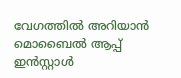വേഗത്തിൽ അറിയാൻ മൊബൈൽ ആപ്പ് ഇൻസ്റ്റാൾ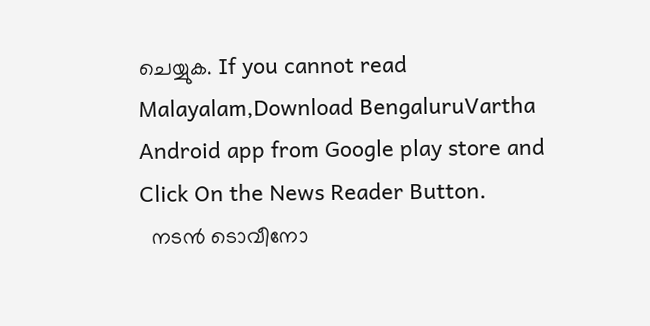ചെയ്യുക. If you cannot read Malayalam,Download BengaluruVartha Android app from Google play store and Click On the News Reader Button.
  നടൻ ടൊവീനോ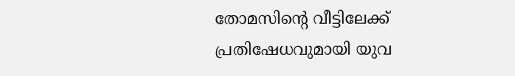തോമസിന്റെ വീട്ടിലേക്ക് പ്രതിഷേധവുമായി യുവ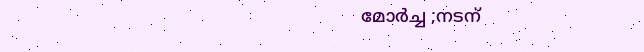മോർച്ച ;നടന്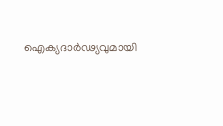ഐക്യദാർഢ്യവുമായി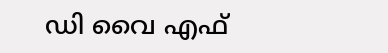ഡി വൈ എഫ്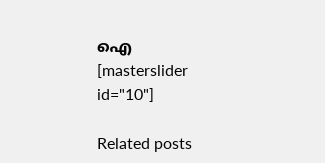ഐ
[masterslider id="10"]

Related posts